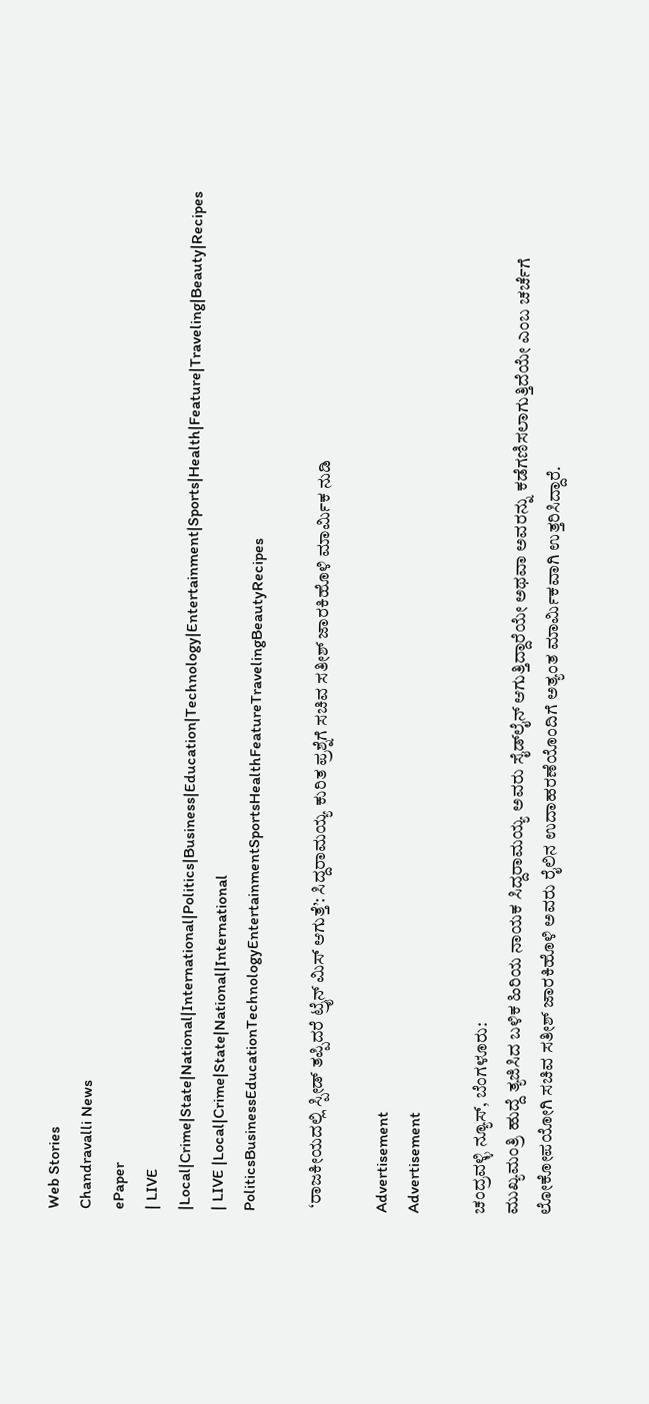Web Stories
Chandravalli News
ePaper
| LIVE |Local|Crime|State|National|International|Politics|Business|Education|Technology|Entertainment|Sports|Health|Feature|Traveling|Beauty|Recipes
| LIVE |Local|Crime|State|National|International
PoliticsBusinessEducationTechnologyEntertainmentSportsHealthFeatureTravelingBeautyRecipes

 ‘ರಾಜಕೀಯದಲ್ಲಿ ಸ್ಪೀಡ್ ತಪ್ಪಿದರೆ ಟ್ರೈನ್ ಮಿಸ್ ಆಗುತ್ತೆ’: ಸಿದ್ದರಾಮಯ್ಯ ಕುರಿತ ಪ್ರಶ್ನೆಗೆ ಸಚಿವ ಸತೀಶ್ ಜಾರಕಿಹೊಳಿ ಮಾರ್ಮಿಕ ನುಡಿ

Advertisement
Advertisement

ಚಂದ್ರವಳ್ಳಿ ನ್ಯೂಸ್, ಬೆಂಗಳೂರು:
ಮುಖ್ಯಮಂತ್ರಿ ಹುದ್ದೆ ತ್ಯಜಿಸಿದ ಬಳಿಕ ಹಿರಿಯ ನಾಯಕ ಸಿದ್ದರಾಮಯ್ಯ ಅವರು ಸೈಡ್‌ಲೈನ್ ಆಗುತ್ತಿದ್ದಾರೆಯೇ ಅಥವಾ ಅವರನ್ನು ಕಡೆಗಣಿಸಲಾಗುತ್ತಿದೆಯೇ ಎಂಬ ಚರ್ಚೆಗೆ ಲೋಕೋಪಯೋಗಿ ಸಚಿವ ಸತೀಶ್ ಜಾರಕಿಹೊಳಿ ಅವರು ರೈಲಿನ ಉದಾಹರಣೆಯೊಂದಿಗೆ ಅತ್ಯಂತ ಮಾರ್ಮಿಕವಾಗಿ ಉತ್ತರಿಸಿದ್ದಾರೆ.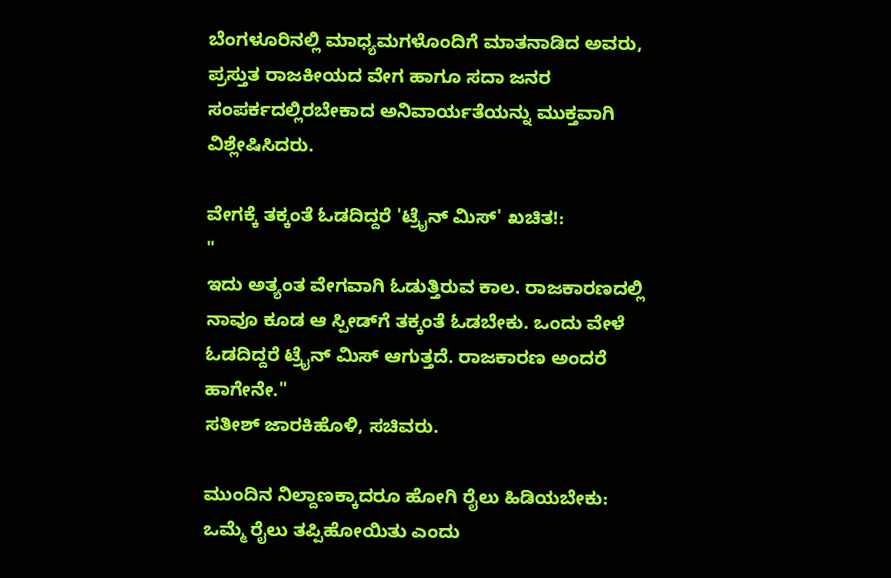ಬೆಂಗಳೂರಿನಲ್ಲಿ ಮಾಧ್ಯಮಗಳೊಂದಿಗೆ ಮಾತನಾಡಿದ ಅವರು, ಪ್ರಸ್ತುತ ರಾಜಕೀಯದ ವೇಗ ಹಾಗೂ ಸದಾ ಜನರ ಸಂಪರ್ಕದಲ್ಲಿರಬೇಕಾದ ಅನಿವಾರ್ಯತೆಯನ್ನು ಮುಕ್ತವಾಗಿ ವಿಶ್ಲೇಷಿಸಿದರು.

ವೇಗಕ್ಕೆ ತಕ್ಕಂತೆ ಓಡದಿದ್ದರೆ 'ಟ್ರೈನ್ ಮಿಸ್' ಖಚಿತ!:
"
ಇದು ಅತ್ಯಂತ ವೇಗವಾಗಿ ಓಡುತ್ತಿರುವ ಕಾಲ. ರಾಜಕಾರಣದಲ್ಲಿ ನಾವೂ ಕೂಡ ಆ ಸ್ಪೀಡ್‌ಗೆ ತಕ್ಕಂತೆ ಓಡಬೇಕು. ಒಂದು ವೇಳೆ ಓಡದಿದ್ದರೆ ಟ್ರೈನ್ ಮಿಸ್ ಆಗುತ್ತದೆ. ರಾಜಕಾರಣ ಅಂದರೆ ಹಾಗೇನೇ."
ಸತೀಶ್ ಜಾರಕಿಹೊಳಿ, ಸಚಿವರು.

ಮುಂದಿನ ನಿಲ್ದಾಣಕ್ಕಾದರೂ ಹೋಗಿ ರೈಲು ಹಿಡಿಯಬೇಕು: ಒಮ್ಮೆ ರೈಲು ತಪ್ಪಿಹೋಯಿತು ಎಂದು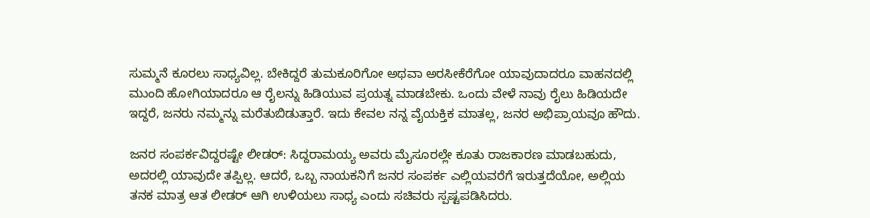ಸುಮ್ಮನೆ ಕೂರಲು ಸಾಧ್ಯವಿಲ್ಲ. ಬೇಕಿದ್ದರೆ ತುಮಕೂರಿಗೋ ಅಥವಾ ಅರಸೀಕೆರೆಗೋ ಯಾವುದಾದರೂ ವಾಹನದಲ್ಲಿ ಮುಂದಿ ಹೋಗಿಯಾದರೂ ಆ ರೈಲನ್ನು ಹಿಡಿಯುವ ಪ್ರಯತ್ನ ಮಾಡಬೇಕು. ಒಂದು ವೇಳೆ ನಾವು ರೈಲು ಹಿಡಿಯದೇ ಇದ್ದರೆ, ಜನರು ನಮ್ಮನ್ನು ಮರೆತುಬಿಡುತ್ತಾರೆ. ಇದು ಕೇವಲ ನನ್ನ ವೈಯಕ್ತಿಕ ಮಾತಲ್ಲ, ಜನರ ಅಭಿಪ್ರಾಯವೂ ಹೌದು.

ಜನರ ಸಂಪರ್ಕವಿದ್ದರಷ್ಟೇ ಲೀಡರ್: ಸಿದ್ದರಾಮಯ್ಯ ಅವರು ಮೈಸೂರಲ್ಲೇ ಕೂತು ರಾಜಕಾರಣ ಮಾಡಬಹುದು, ಅದರಲ್ಲಿ ಯಾವುದೇ ತಪ್ಪಿಲ್ಲ. ಆದರೆ, ಒಬ್ಬ ನಾಯಕನಿಗೆ ಜನರ ಸಂಪರ್ಕ ಎಲ್ಲಿಯವರೆಗೆ ಇರುತ್ತದೆಯೋ, ಅಲ್ಲಿಯ ತನಕ ಮಾತ್ರ ಆತ ಲೀಡರ್ ಆಗಿ ಉಳಿಯಲು ಸಾಧ್ಯ ಎಂದು ಸಚಿವರು ಸ್ಪಷ್ಟಪಡಿಸಿದರು.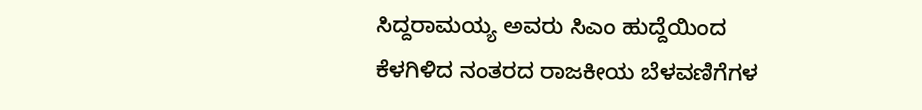ಸಿದ್ದರಾಮಯ್ಯ ಅವರು ಸಿಎಂ ಹುದ್ದೆಯಿಂದ ಕೆಳಗಿಳಿದ ನಂತರದ ರಾಜಕೀಯ ಬೆಳವಣಿಗೆಗಳ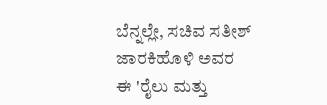ಬೆನ್ನಲ್ಲೇ, ಸಚಿವ ಸತೀಶ್ ಜಾರಕಿಹೊಳಿ ಅವರ ಈ 'ರೈಲು ಮತ್ತು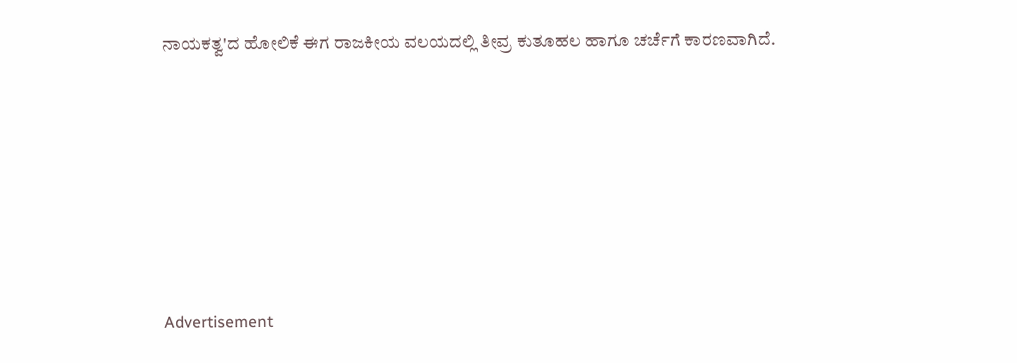ನಾಯಕತ್ವ'ದ ಹೋಲಿಕೆ ಈಗ ರಾಜಕೀಯ ವಲಯದಲ್ಲಿ ತೀವ್ರ ಕುತೂಹಲ ಹಾಗೂ ಚರ್ಚೆಗೆ ಕಾರಣವಾಗಿದೆ.









Advertisement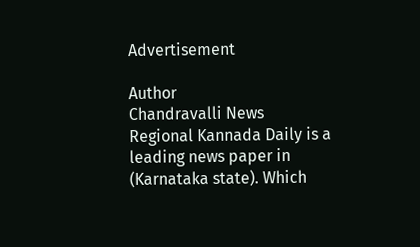Advertisement

Author
Chandravalli News
Regional Kannada Daily is a leading news paper in (Karnataka state). Which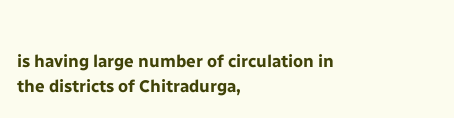is having large number of circulation in the districts of Chitradurga,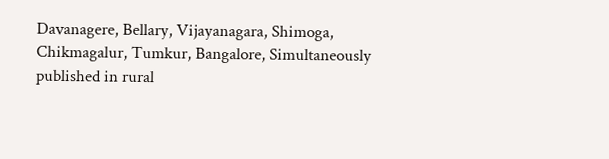Davanagere, Bellary, Vijayanagara, Shimoga, Chikmagalur, Tumkur, Bangalore, Simultaneously published in rural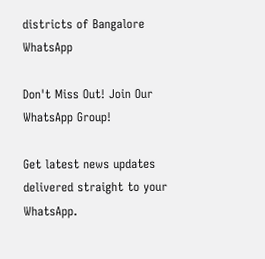districts of Bangalore
WhatsApp

Don't Miss Out! Join Our WhatsApp Group!

Get latest news updates delivered straight to your WhatsApp.